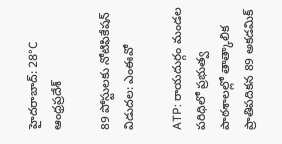హైదరాబాద్: 28°C
ఆంధ్రప్రదేశ్

89 పోస్టులకు నోటిఫికేషన్ విడుదల: ఎంఈవో

ATP: రాయదుర్గం మండల పరిధిలో ప్రభుత్వ పాఠశాలల్లో తాత్కాలిక ప్రాతిపదికన 89 అకడమిక్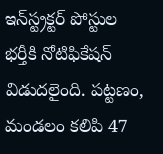ఇన్‌స్ట్రక్టర్ పోస్టుల భర్తీకి నోటిఫికేషన్ విడుదలైంది. పట్టణం, మండలం కలిపి 47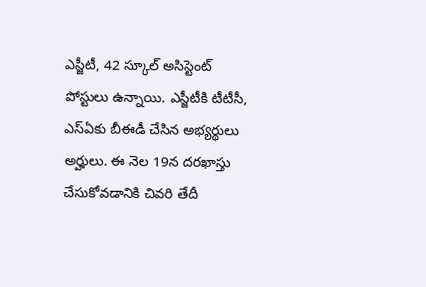ఎస్జీటీ, 42 స్కూల్ అసిస్టెంట్ పోస్టులు ఉన్నాయి. ఎస్జీటీకి టీటీసీ, ఎస్ఏకు బీఈడీ చేసిన అభ్యర్థులు అర్హులు. ఈ నెల 19న దరఖాస్తు చేసుకోవడానికి చివరి తేదీ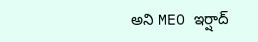అని MEO ఇర్షాద్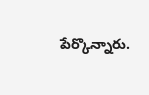పేర్కొన్నారు.